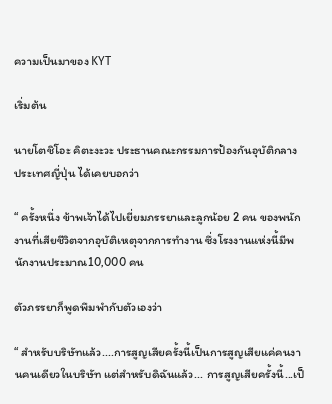ความเป็นมาของ KYT

เริ่มต้น

นายโตชิโอะ คิตะงะวะ ประธานคณะกรรมการป้องกันอุบัติกลาง ประเทศญี่ปุ่น ได้เคยบอกว่า

“ ครั้งหนึ่ง ข้าพเจ้าได้ไปเยี่ยมภรรยาและลูกน้อย 2 คน ของพนักงานที่เสียชีวิตจากอุบัติเหตุจากการทำงาน ซึ่งโรงงานแห่งนี้มีพนักงานประมาณ10,000 คน

ตัวภรรยาก็พูดพึมพำกับตัวเองว่า

“ สำหรับบริษัทแล้ว....การสูญเสียครั้งนี้เป็นการสูญเสียแค่คนงานคนเดียวในบริษัท แต่สำหรับดิฉันแล้ว... การสูญเสียครั้งนี้...เป็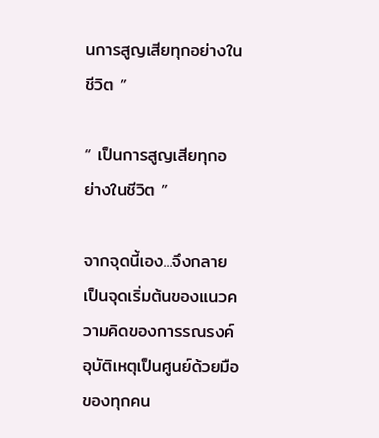นการสูญเสียทุกอย่างในชีวิต ”

“ เป็นการสูญเสียทุกอย่างในชีวิต ”

จากจุดนี้เอง...จึงกลายเป็นจุดเริ่มต้นของแนวความคิดของการรณรงค์อุบัติเหตุเป็นศูนย์ด้วยมือของทุกคน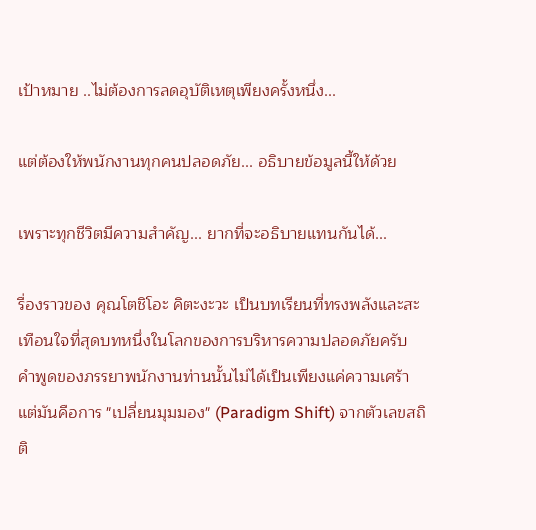เป้าหมาย ..ไม่ต้องการลดอุบัติเหตุเพียงครั้งหนึ่ง...

แต่ต้องให้พนักงานทุกคนปลอดภัย... อธิบายข้อมูลนี้ให้ด้วย

เพราะทุกชีวิตมีความสำคัญ... ยากที่จะอธิบายแทนกันได้...

รื่องราวของ คุณโตชิโอะ คิตะงะวะ เป็นบทเรียนที่ทรงพลังและสะเทือนใจที่สุดบทหนึ่งในโลกของการบริหารความปลอดภัยครับ คำพูดของภรรยาพนักงานท่านนั้นไม่ได้เป็นเพียงแค่ความเศร้า แต่มันคือการ "เปลี่ยนมุมมอง" (Paradigm Shift) จากตัวเลขสถิติ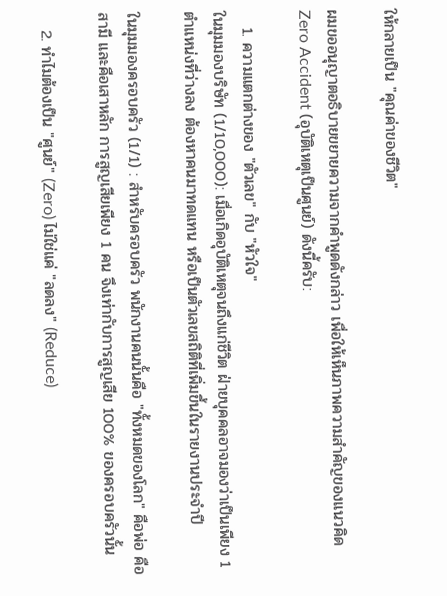ให้กลายเป็น "คุณค่าของชีวิต"

ผมขออนุญาตอธิบายขยายความจากคำพูดดังกล่าว เพื่อให้เห็นภาพความสำคัญของแนวคิด Zero Accident (อุบัติเหตุเป็นศูนย์) ดังนี้ครับ:

   1. ความแตกต่างของ "ตัวเลข" กับ "หัวใจ"
ในมุมมองบริษัท (1/10,000): เมื่อเกิดอุบัติเหตุจนถึงแก่ชีวิต ฝ่ายบุคคลอาจมองว่าเป็นเพียง 1 ตำแหน่งที่ว่างลง ต้องหาคนมาทดแทน หรือเป็นตัวเลขสถิติที่เพิ่มขึ้นในรายงานประจำปี

ในมุมมองครอบครัว (1/1) : สำหรับครอบครัว พนักงานคนนั้นคือ "ทั้งหมดของโลก" คือพ่อ คือสามี และคือเสาหลัก การสูญเสียเพียง 1 คน จึงเท่ากับการสูญเสีย 100% ของครอบครัวนั้น

   2. ทำไมต้องเป็น "ศูนย์" (Zero) ไม่ใช่แค่ "ลดลง" (Reduce)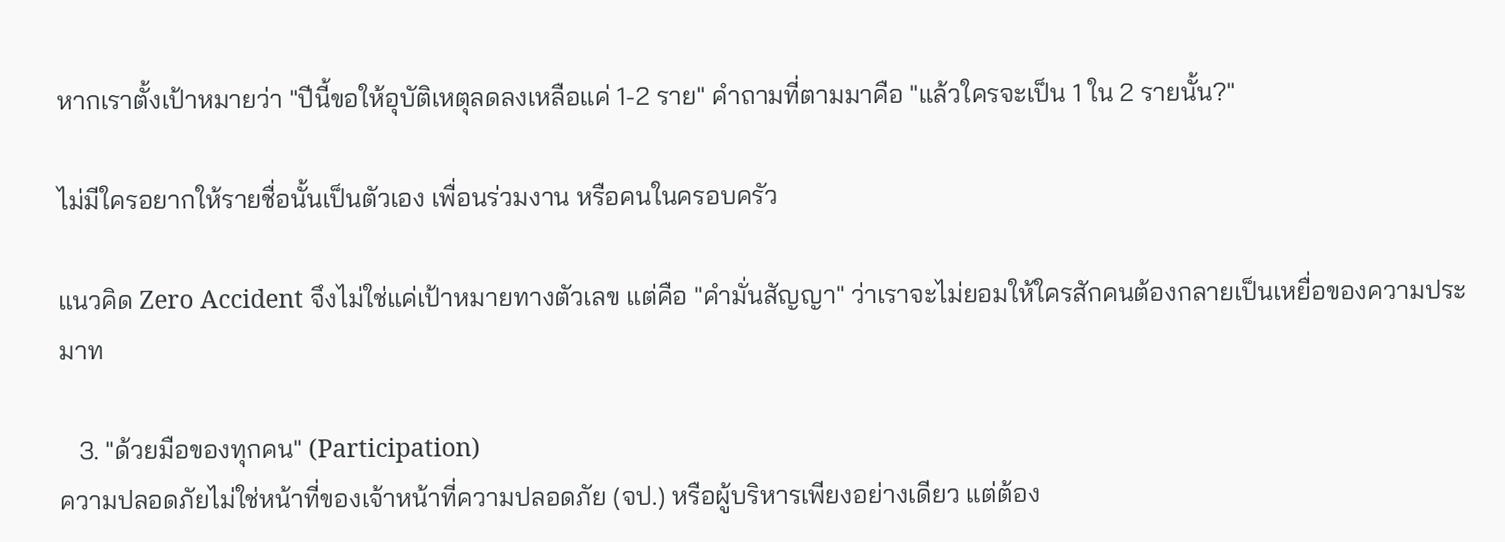หากเราตั้งเป้าหมายว่า "ปีนี้ขอให้อุบัติเหตุลดลงเหลือแค่ 1-2 ราย" คำถามที่ตามมาคือ "แล้วใครจะเป็น 1 ใน 2 รายนั้น?"

ไม่มีใครอยากให้รายชื่อนั้นเป็นตัวเอง เพื่อนร่วมงาน หรือคนในครอบครัว

แนวคิด Zero Accident จึงไม่ใช่แค่เป้าหมายทางตัวเลข แต่คือ "คำมั่นสัญญา" ว่าเราจะไม่ยอมให้ใครสักคนต้องกลายเป็นเหยื่อของความประมาท

   3. "ด้วยมือของทุกคน" (Participation)
ความปลอดภัยไม่ใช่หน้าที่ของเจ้าหน้าที่ความปลอดภัย (จป.) หรือผู้บริหารเพียงอย่างเดียว แต่ต้อง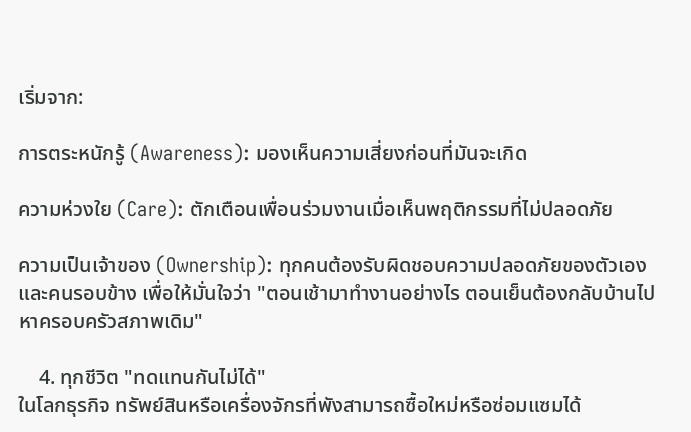เริ่มจาก:

การตระหนักรู้ (Awareness): มองเห็นความเสี่ยงก่อนที่มันจะเกิด

ความห่วงใย (Care): ตักเตือนเพื่อนร่วมงานเมื่อเห็นพฤติกรรมที่ไม่ปลอดภัย

ความเป็นเจ้าของ (Ownership): ทุกคนต้องรับผิดชอบความปลอดภัยของตัวเองและคนรอบข้าง เพื่อให้มั่นใจว่า "ตอนเช้ามาทำงานอย่างไร ตอนเย็นต้องกลับบ้านไปหาครอบครัวสภาพเดิม"

    4. ทุกชีวิต "ทดแทนกันไม่ได้"
ในโลกธุรกิจ ทรัพย์สินหรือเครื่องจักรที่พังสามารถซื้อใหม่หรือซ่อมแซมได้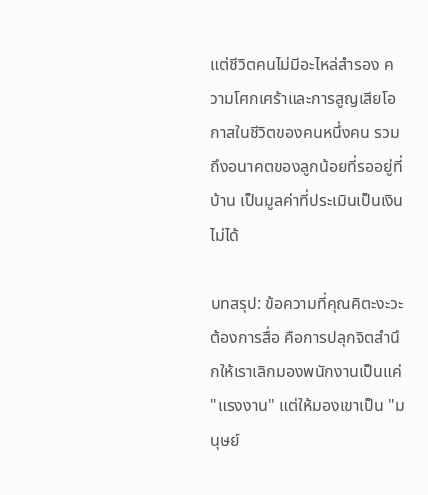แต่ชีวิตคนไม่มีอะไหล่สำรอง ความโศกเศร้าและการสูญเสียโอกาสในชีวิตของคนหนึ่งคน รวมถึงอนาคตของลูกน้อยที่รออยู่ที่บ้าน เป็นมูลค่าที่ประเมินเป็นเงินไม่ได้

บทสรุป: ข้อความที่คุณคิตะงะวะต้องการสื่อ คือการปลุกจิตสำนึกให้เราเลิกมองพนักงานเป็นแค่ "แรงงาน" แต่ให้มองเขาเป็น "มนุษย์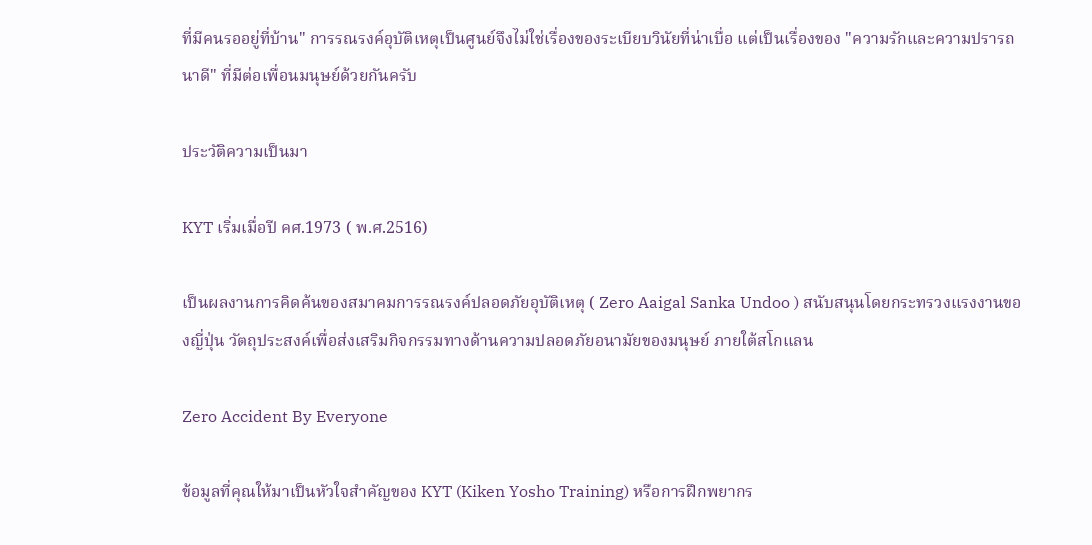ที่มีคนรออยู่ที่บ้าน" การรณรงค์อุบัติเหตุเป็นศูนย์จึงไม่ใช่เรื่องของระเบียบวินัยที่น่าเบื่อ แต่เป็นเรื่องของ "ความรักและความปรารถนาดี" ที่มีต่อเพื่อนมนุษย์ด้วยกันครับ

ประวัติความเป็นมา

KYT เริ่มเมื่อปี คศ.1973 ( พ.ศ.2516)

เป็นผลงานการคิดค้นของสมาคมการรณรงค์ปลอดภัยอุบัติเหตุ ( Zero Aaigal Sanka Undoo ) สนับสนุนโดยกระทรวงแรงงานของญี่ปุ่น วัตถุประสงค์เพื่อส่งเสริมกิจกรรมทางด้านความปลอดภัยอนามัยของมนุษย์ ภายใต้สโกแลน

Zero Accident By Everyone

ข้อมูลที่คุณให้มาเป็นหัวใจสำคัญของ KYT (Kiken Yosho Training) หรือการฝึกพยากร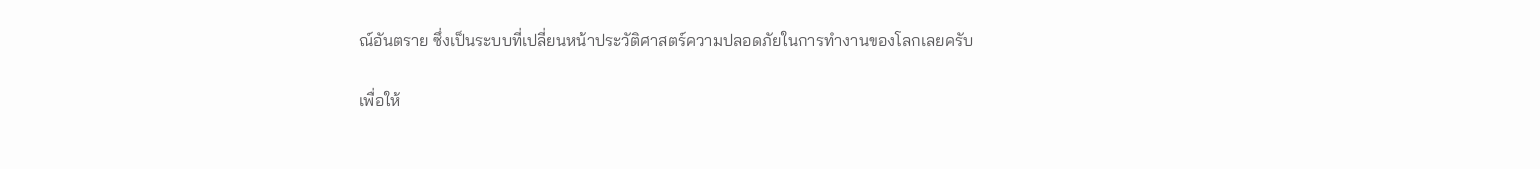ณ์อันตราย ซึ่งเป็นระบบที่เปลี่ยนหน้าประวัติศาสตร์ความปลอดภัยในการทำงานของโลกเลยครับ

เพื่อให้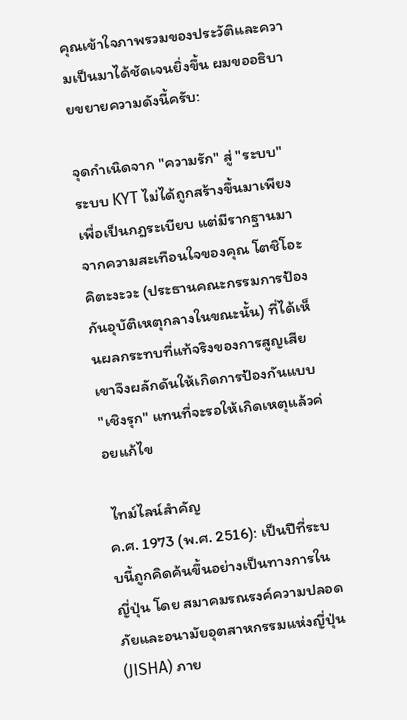คุณเข้าใจภาพรวมของประวัติและความเป็นมาได้ชัดเจนยิ่งขึ้น ผมขออธิบายขยายความดังนี้ครับ:

จุดกำเนิดจาก "ความรัก" สู่ "ระบบ"
ระบบ KYT ไม่ได้ถูกสร้างขึ้นมาเพียงเพื่อเป็นกฎระเบียบ แต่มีรากฐานมาจากความสะเทือนใจของคุณ โตชิโอะ คิตะงะวะ (ประธานคณะกรรมการป้องกันอุบัติเหตุกลางในขณะนั้น) ที่ได้เห็นผลกระทบที่แท้จริงของการสูญเสีย เขาจึงผลักดันให้เกิดการป้องกันแบบ "เชิงรุก" แทนที่จะรอให้เกิดเหตุแล้วค่อยแก้ไข

 ไทม์ไลน์สำคัญ
ค.ศ. 1973 (พ.ศ. 2516): เป็นปีที่ระบบนี้ถูกคิดค้นขึ้นอย่างเป็นทางการในญี่ปุ่น โดย สมาคมรณรงค์ความปลอดภัยและอนามัยอุตสาหกรรมแห่งญี่ปุ่น (JISHA) ภาย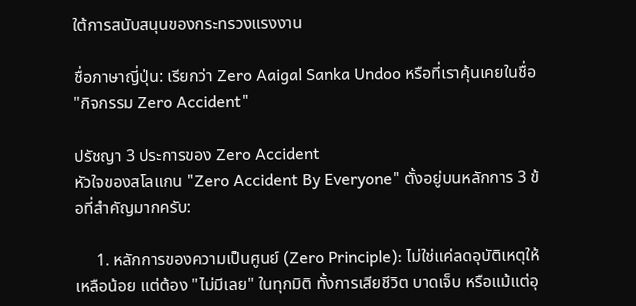ใต้การสนับสนุนของกระทรวงแรงงาน

ชื่อภาษาญี่ปุ่น: เรียกว่า Zero Aaigal Sanka Undoo หรือที่เราคุ้นเคยในชื่อ "กิจกรรม Zero Accident"

ปรัชญา 3 ประการของ Zero Accident
หัวใจของสโลแกน "Zero Accident By Everyone" ตั้งอยู่บนหลักการ 3 ข้อที่สำคัญมากครับ:

     1. หลักการของความเป็นศูนย์ (Zero Principle): ไม่ใช่แค่ลดอุบัติเหตุให้เหลือน้อย แต่ต้อง "ไม่มีเลย" ในทุกมิติ ทั้งการเสียชีวิต บาดเจ็บ หรือแม้แต่อุ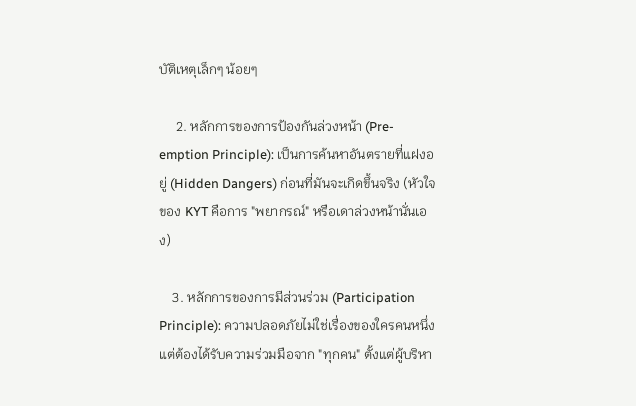บัติเหตุเล็กๆ น้อยๆ

     2. หลักการของการป้องกันล่วงหน้า (Pre-emption Principle): เป็นการค้นหาอันตรายที่แฝงอยู่ (Hidden Dangers) ก่อนที่มันจะเกิดขึ้นจริง (หัวใจของ KYT คือการ "พยากรณ์" หรือเดาล่วงหน้านั่นเอง)

    3. หลักการของการมีส่วนร่วม (Participation Principle): ความปลอดภัยไม่ใช่เรื่องของใครคนหนึ่ง แต่ต้องได้รับความร่วมมือจาก "ทุกคน" ตั้งแต่ผู้บริหา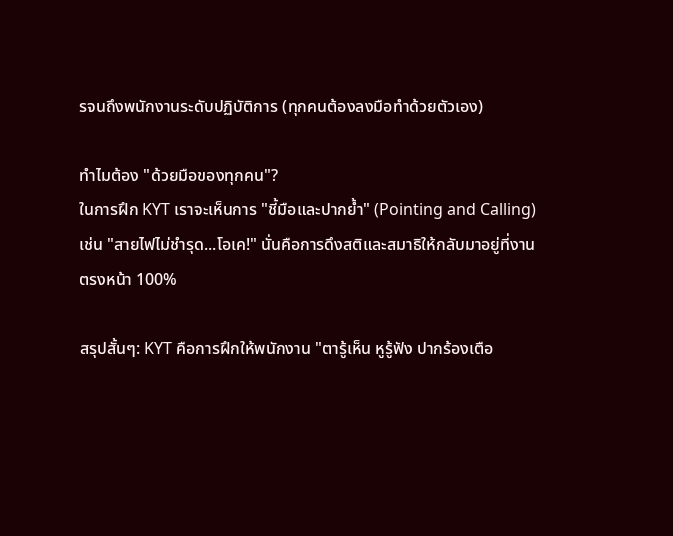รจนถึงพนักงานระดับปฏิบัติการ (ทุกคนต้องลงมือทำด้วยตัวเอง)

ทำไมต้อง "ด้วยมือของทุกคน"?
ในการฝึก KYT เราจะเห็นการ "ชี้มือและปากย้ำ" (Pointing and Calling) เช่น "สายไฟไม่ชำรุด...โอเค!" นั่นคือการดึงสติและสมาธิให้กลับมาอยู่ที่งานตรงหน้า 100%

สรุปสั้นๆ: KYT คือการฝึกให้พนักงาน "ตารู้เห็น หูรู้ฟัง ปากร้องเตือ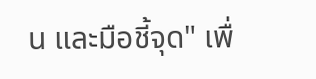น และมือชี้จุด" เพื่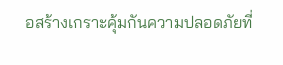อสร้างเกราะคุ้มกันความปลอดภัยที่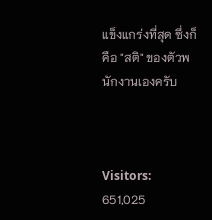แข็งแกร่งที่สุด ซึ่งก็คือ "สติ" ของตัวพนักงานเองครับ



Visitors: 651,025